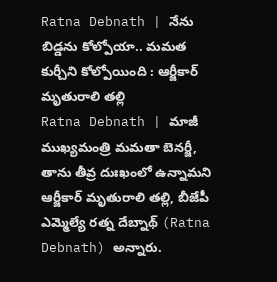Ratna Debnath | నేను బిడ్డను కోల్పోయా.. మమత కుర్చీని కోల్పోయింది : ఆర్జీకార్ మృతురాలి తల్లి
Ratna Debnath | మాజీ ముఖ్యమంత్రి మమతా బెనర్జీ, తాను తీవ్ర దుఃఖంలో ఉన్నామని ఆర్జీకార్ మృతురాలి తల్లి, బీజేపీ ఎమ్మెల్యే రత్న దేబ్నాథ్ (Ratna Debnath) అన్నారు.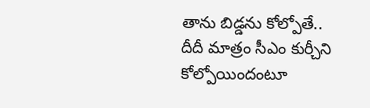తాను బిడ్డను కోల్పోతే.. దీదీ మాత్రం సీఎం కుర్చీని కోల్పోయిందంటూ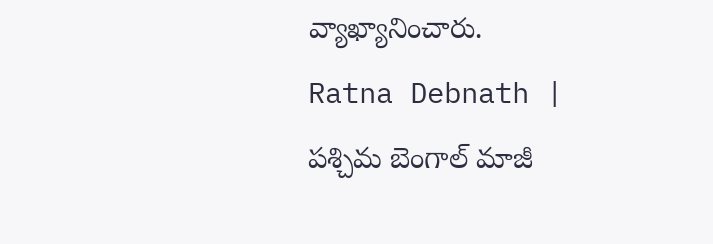వ్యాఖ్యానించారు.
Ratna Debnath | పశ్చిమ బెంగాల్ మాజీ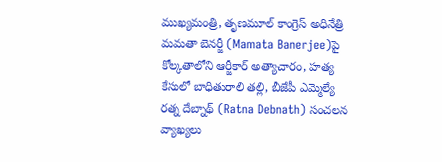ముఖ్యమంత్రి, తృణమూల్ కాంగ్రెస్ అధినేత్రి మమతా బెనర్జీ (Mamata Banerjee)పై కోల్కతాలోని ఆర్జీకార్ అత్యాచారం, హత్య కేసులో బాధితురాలి తల్లి, బీజేపీ ఎమ్మెల్యే రత్న దేబ్నాథ్ (Ratna Debnath) సంచలన వ్యాఖ్యలు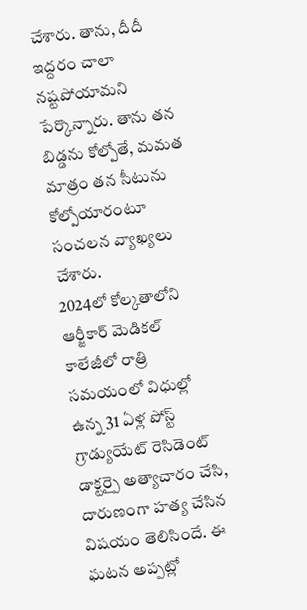చేశారు. తాను, దీదీ ఇద్దరం చాలా నష్టపోయామని పేర్కొన్నారు. తాను తన బిడ్డను కోల్పోతే, మమత మాత్రం తన సీటును కోల్పోయారంటూ సంచలన వ్యాఖ్యలు చేశారు.
2024లో కోల్కతాలోని ఆర్జీకార్ మెడికల్ కాలేజీలో రాత్రి సమయంలో విధుల్లో ఉన్న 31 ఏళ్ల పోస్ట్ గ్రాడ్యుయేట్ రెసిడెంట్ డాక్టర్పై అత్యాచారం చేసి, దారుణంగా హత్య చేసిన విషయం తెలిసిందే. ఈ ఘటన అప్పట్లో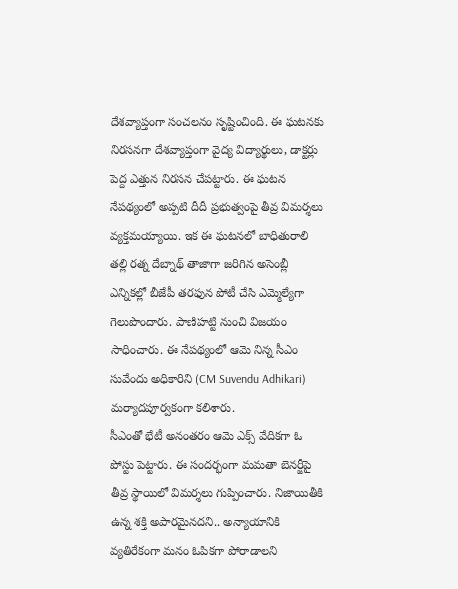దేశవ్యాప్తంగా సంచలనం సృష్టించింది. ఈ ఘటనకు నిరసనగా దేశవ్యాప్తంగా వైద్య విద్యార్థులు, డాక్టర్లు పెద్ద ఎత్తున నిరసన చేపట్టారు. ఈ ఘటన నేపథ్యంలో అప్పటి దీదీ ప్రభుత్వంపై తీవ్ర విమర్శలు వ్యక్తమయ్యాయి. ఇక ఈ ఘటనలో బాధితురాలి తల్లి రత్న దేబ్నాథ్ తాజాగా జరిగిన అసెంబ్లీ ఎన్నికల్లో బీజేపీ తరఫున పోటీ చేసి ఎమ్మెల్యేగా గెలుపొందారు. పాణిహట్టి నుంచి విజయం సాధించారు. ఈ నేపథ్యంలో ఆమె నిన్న సీఎం సువేందు అధికారిని (CM Suvendu Adhikari) మర్యాదపూర్వకంగా కలిశారు.
సీఎంతో భేటీ అనంతరం ఆమె ఎక్స్ వేదికగా ఓ పోస్టు పెట్టారు. ఈ సందర్భంగా మమతా బెనర్జీపై తీవ్ర స్థాయిలో విమర్శలు గుప్పించారు. నిజాయితీకి ఉన్న శక్తి అపారమైనదని.. అన్యాయానికి వ్యతిరేకంగా మనం ఓపికగా పోరాడాలని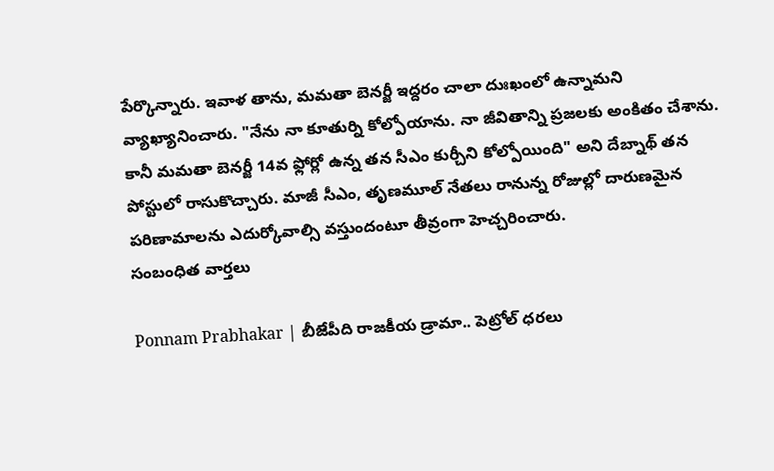పేర్కొన్నారు. ఇవాళ తాను, మమతా బెనర్జీ ఇద్దరం చాలా దుఃఖంలో ఉన్నామని వ్యాఖ్యానించారు. "నేను నా కూతుర్ని కోల్పోయాను. నా జీవితాన్ని ప్రజలకు అంకితం చేశాను. కానీ మమతా బెనర్జీ 14వ ఫ్లోర్లో ఉన్న తన సీఎం కుర్చీని కోల్పోయింది" అని దేబ్నాథ్ తన పోస్టులో రాసుకొచ్చారు. మాజీ సీఎం, తృణమూల్ నేతలు రానున్న రోజుల్లో దారుణమైన పరిణామాలను ఎదుర్కోవాల్సి వస్తుందంటూ తీవ్రంగా హెచ్చరించారు.
సంబంధిత వార్తలు

Ponnam Prabhakar | బీజేపీది రాజకీయ డ్రామా.. పెట్రోల్ ధరలు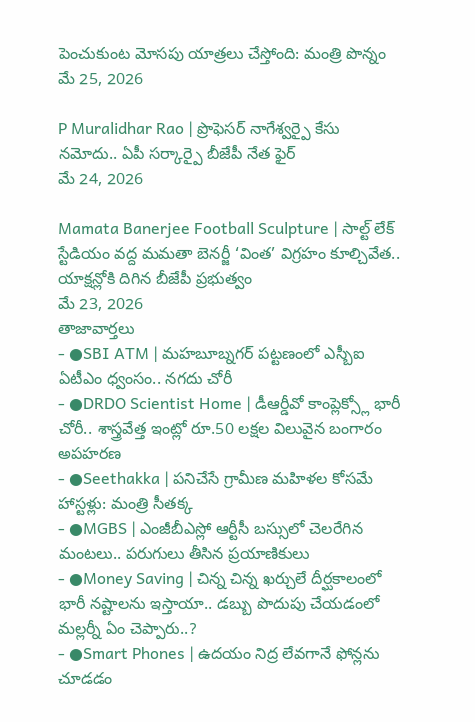పెంచుకుంట మోసపు యాత్రలు చేస్తోంది: మంత్రి పొన్నం
మే 25, 2026

P Muralidhar Rao | ప్రొఫెసర్ నాగేశ్వర్పై కేసు నమోదు.. ఏపీ సర్కార్పై బీజేపీ నేత ఫైర్
మే 24, 2026

Mamata Banerjee Football Sculpture | సాల్ట్ లేక్ స్టేడియం వద్ద మమతా బెనర్జీ ‘వింత’ విగ్రహం కూల్చివేత.. యాక్షన్లోకి దిగిన బీజేపీ ప్రభుత్వం
మే 23, 2026
తాజావార్తలు
- ●SBI ATM | మహబూబ్నగర్ పట్టణంలో ఎస్బీఐ ఏటీఎం ధ్వంసం.. నగదు చోరీ
- ●DRDO Scientist Home | డీఆర్డీవో కాంప్లెక్స్లో భారీ చోరీ.. శాస్త్రవేత్త ఇంట్లో రూ.50 లక్షల విలువైన బంగారం అపహరణ
- ●Seethakka | పనిచేసే గ్రామీణ మహిళల కోసమే హాస్టళ్లు: మంత్రి సీతక్క
- ●MGBS | ఎంజీబీఎస్లో ఆర్టీసీ బస్సులో చెలరేగిన మంటలు.. పరుగులు తీసిన ప్రయాణికులు
- ●Money Saving | చిన్న చిన్న ఖర్చులే దీర్ఘకాలంలో భారీ నష్టాలను ఇస్తాయా.. డబ్బు పొదుపు చేయడంలో మల్లర్నీ ఏం చెప్పారు..?
- ●Smart Phones | ఉదయం నిద్ర లేవగానే ఫోన్లను చూడడం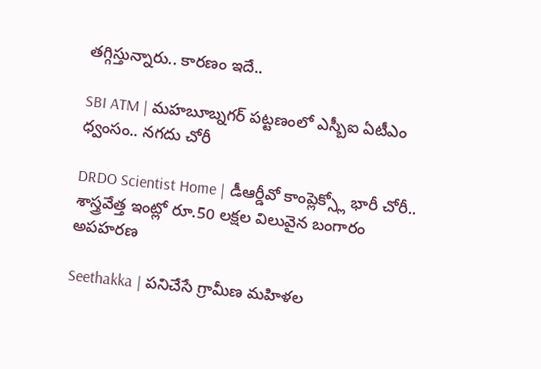తగ్గిస్తున్నారు.. కారణం ఇదే..

SBI ATM | మహబూబ్నగర్ పట్టణంలో ఎస్బీఐ ఏటీఎం ధ్వంసం.. నగదు చోరీ

DRDO Scientist Home | డీఆర్డీవో కాంప్లెక్స్లో భారీ చోరీ.. శాస్త్రవేత్త ఇంట్లో రూ.50 లక్షల విలువైన బంగారం అపహరణ

Seethakka | పనిచేసే గ్రామీణ మహిళల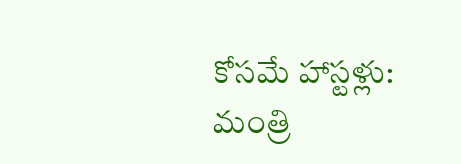కోసమే హాస్టళ్లు: మంత్రి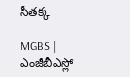సీతక్క

MGBS | ఎంజీబీఎస్లో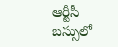ఆర్టీసీ బస్సులో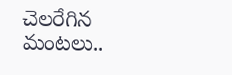చెలరేగిన మంటలు..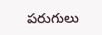పరుగులు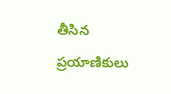తీసిన ప్రయాణికులు